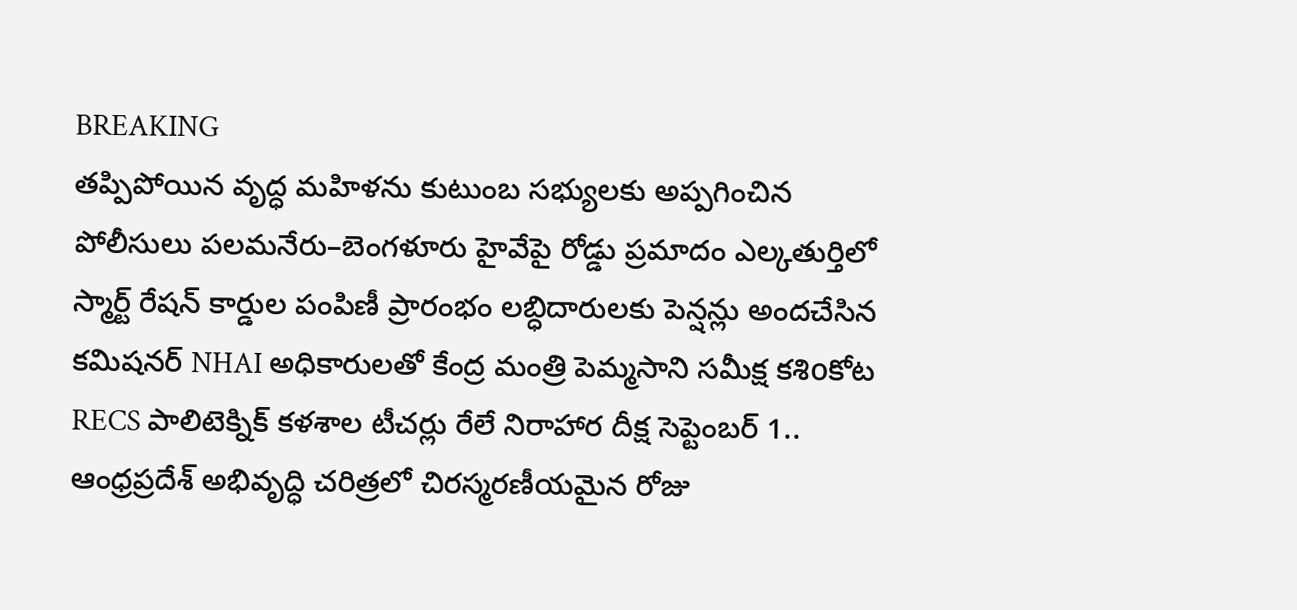BREAKING
తప్పిపోయిన వృద్ధ మహిళను కుటుంబ సభ్యులకు అప్పగించిన పోలీసులు పలమనేరు–బెంగళూరు హైవేపై రోడ్డు ప్రమాదం ఎల్కతుర్తిలో స్మార్ట్ రేషన్ కార్డుల పంపిణీ ప్రారంభం లబ్ధిదారులకు పెన్షన్లు అందచేసిన కమిషనర్ NHAI అధికారులతో కేంద్ర మంత్రి పెమ్మసాని సమీక్ష కశిoకోట RECS పాలిటెక్నిక్ కళశాల టీచర్లు రేలే నిరాహార దీక్ష సెప్టెంబర్ 1.. ఆంధ్రప్రదేశ్ అభివృద్ధి చరిత్రలో చిరస్మరణీయమైన రోజు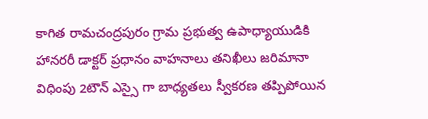కాగిత రామచంద్రపురం గ్రామ ప్రభుత్వ ఉపాధ్యాయుడికి హానరరీ డాక్టర్ ప్రధానం వాహనాలు తనిఖీలు జరిమానా విధింపు 2టౌన్ ఎస్సై గా బాధ్యతలు స్వీకరణ తప్పిపోయిన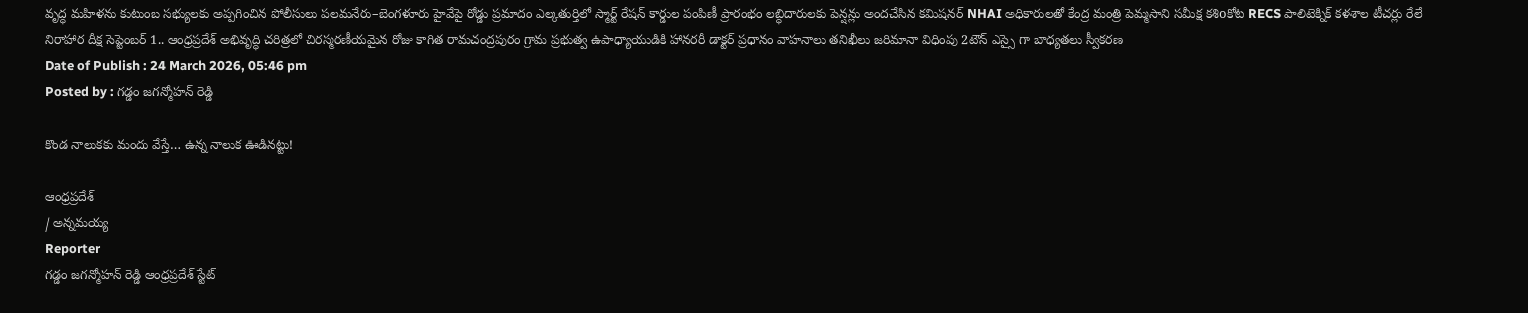వృద్ధ మహిళను కుటుంబ సభ్యులకు అప్పగించిన పోలీసులు పలమనేరు–బెంగళూరు హైవేపై రోడ్డు ప్రమాదం ఎల్కతుర్తిలో స్మార్ట్ రేషన్ కార్డుల పంపిణీ ప్రారంభం లబ్ధిదారులకు పెన్షన్లు అందచేసిన కమిషనర్ NHAI అధికారులతో కేంద్ర మంత్రి పెమ్మసాని సమీక్ష కశిoకోట RECS పాలిటెక్నిక్ కళశాల టీచర్లు రేలే నిరాహార దీక్ష సెప్టెంబర్ 1.. ఆంధ్రప్రదేశ్ అభివృద్ధి చరిత్రలో చిరస్మరణీయమైన రోజు కాగిత రామచంద్రపురం గ్రామ ప్రభుత్వ ఉపాధ్యాయుడికి హానరరీ డాక్టర్ ప్రధానం వాహనాలు తనిఖీలు జరిమానా విధింపు 2టౌన్ ఎస్సై గా బాధ్యతలు స్వీకరణ
Date of Publish : 24 March 2026, 05:46 pm
Posted by : గడ్డం జగన్మోహన్ రెడ్డి

కొండ నాలుకకు మందు వేస్తే… ఉన్న నాలుక ఊడినట్టు!

ఆంధ్రప్రదేశ్
/ అన్నమయ్య
Reporter
గడ్డం జగన్మోహన్ రెడ్డి ఆంధ్రప్రదేశ్ స్టేట్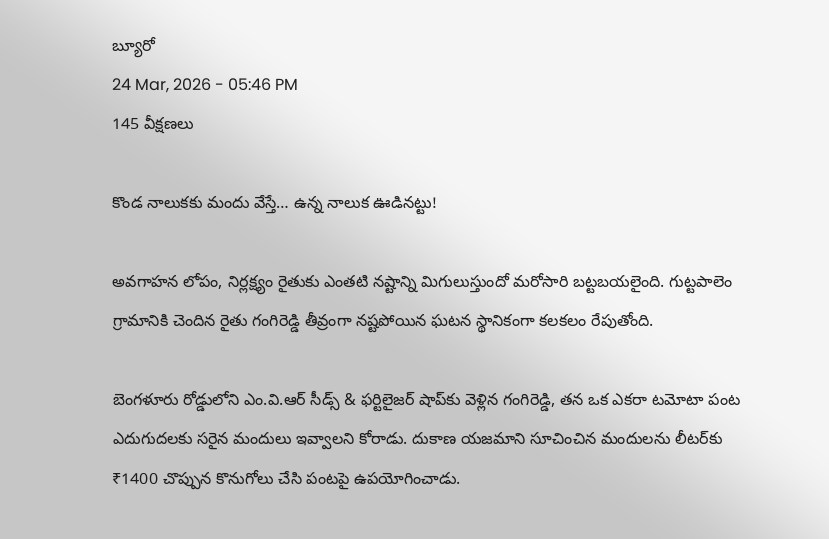బ్యూరో
24 Mar, 2026 - 05:46 PM
145 వీక్షణలు

కొండ నాలుకకు మందు వేస్తే… ఉన్న నాలుక ఊడినట్టు!

అవగాహన లోపం, నిర్లక్ష్యం రైతుకు ఎంతటి నష్టాన్ని మిగులుస్తుందో మరోసారి బట్టబయలైంది. గుట్టపాలెం గ్రామానికి చెందిన రైతు గంగిరెడ్డి తీవ్రంగా నష్టపోయిన ఘటన స్థానికంగా కలకలం రేపుతోంది.

బెంగళూరు రోడ్డులోని ఎం.వి.ఆర్ సీడ్స్ & ఫర్టిలైజర్ షాప్‌కు వెళ్లిన గంగిరెడ్డి, తన ఒక ఎకరా టమోటా పంట ఎదుగుదలకు సరైన మందులు ఇవ్వాలని కోరాడు. దుకాణ యజమాని సూచించిన మందులను లీటర్‌కు ₹1400 చొప్పున కొనుగోలు చేసి పంటపై ఉపయోగించాడు.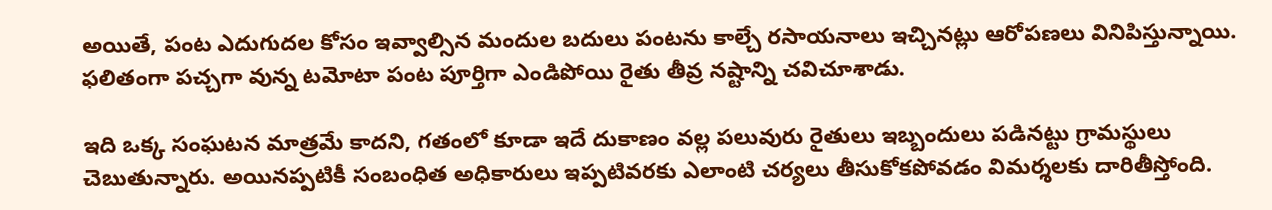అయితే, పంట ఎదుగుదల కోసం ఇవ్వాల్సిన మందుల బదులు పంటను కాల్చే రసాయనాలు ఇచ్చినట్లు ఆరోపణలు వినిపిస్తున్నాయి. ఫలితంగా పచ్చగా వున్న టమోటా పంట పూర్తిగా ఎండిపోయి రైతు తీవ్ర నష్టాన్ని చవిచూశాడు.

ఇది ఒక్క సంఘటన మాత్రమే కాదని, గతంలో కూడా ఇదే దుకాణం వల్ల పలువురు రైతులు ఇబ్బందులు పడినట్టు గ్రామస్థులు చెబుతున్నారు. అయినప్పటికీ సంబంధిత అధికారులు ఇప్పటివరకు ఎలాంటి చర్యలు తీసుకోకపోవడం విమర్శలకు దారితీస్తోంది.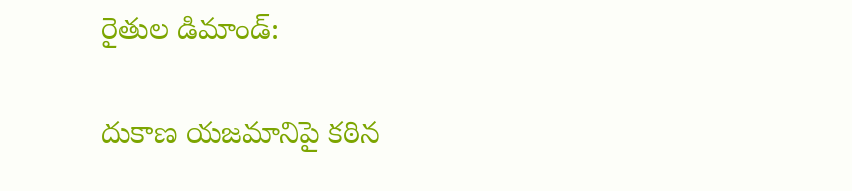రైతుల డిమాండ్:

దుకాణ యజమానిపై కఠిన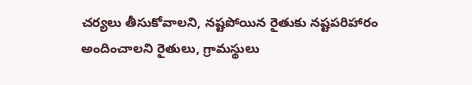చర్యలు తీసుకోవాలని, నష్టపోయిన రైతుకు నష్టపరిహారం అందించాలని రైతులు, గ్రామస్థులు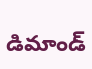డిమాండ్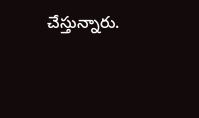చేస్తున్నారు.